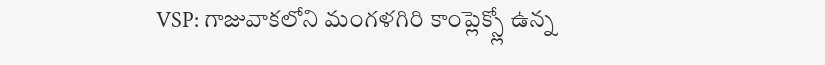VSP: గాజువాకలోని మంగళగిరి కాంప్లెక్స్లో ఉన్న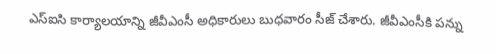ఎస్ఐసి కార్యాలయాన్ని జీవీఎంసీ అధికారులు బుధవారం సీజ్ చేశారు. జీవీఎంసీకి పన్ను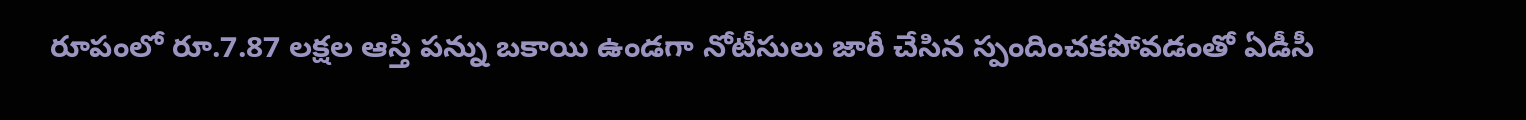రూపంలో రూ.7.87 లక్షల ఆస్తి పన్ను బకాయి ఉండగా నోటీసులు జారీ చేసిన స్పందించకపోవడంతో ఏడీసీ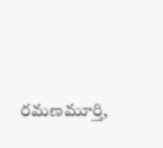రమణమూర్తి,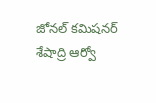జోనల్ కమిషనర్ శేషాద్రి ఆర్వో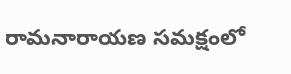రామనారాయణ సమక్షంలో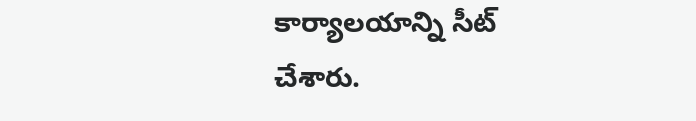కార్యాలయాన్ని సీట్ చేశారు.